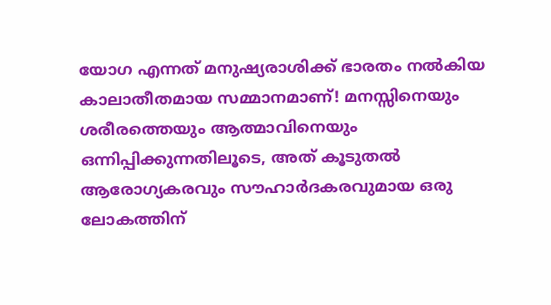യോഗ എന്നത് മനുഷ്യരാശിക്ക് ഭാരതം നൽകിയ കാലാതീതമായ സമ്മാനമാണ്! മനസ്സിനെയും ശരീരത്തെയും ആത്മാവിനെയും ഒന്നിപ്പിക്കുന്നതിലൂടെ, അത് കൂടുതൽ ആരോഗ്യകരവും സൗഹാർദകരവുമായ ഒരു ലോകത്തിന്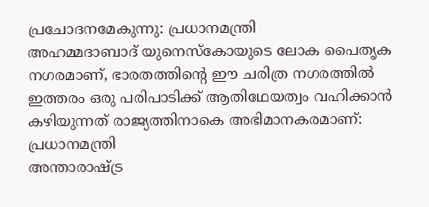പ്രചോദനമേകുന്നു: പ്രധാനമന്ത്രി
അഹമ്മദാബാദ് യുനെസ്കോയുടെ ലോക പൈതൃക നഗരമാണ്, ഭാരതത്തിന്റെ ഈ ചരിത്ര നഗരത്തിൽ ഇത്തരം ഒരു പരിപാടിക്ക് ആതിഥേയത്വം വഹിക്കാൻ കഴിയുന്നത് രാജ്യത്തിനാകെ അഭിമാനകരമാണ്: പ്രധാനമന്ത്രി
അന്താരാഷ്ട്ര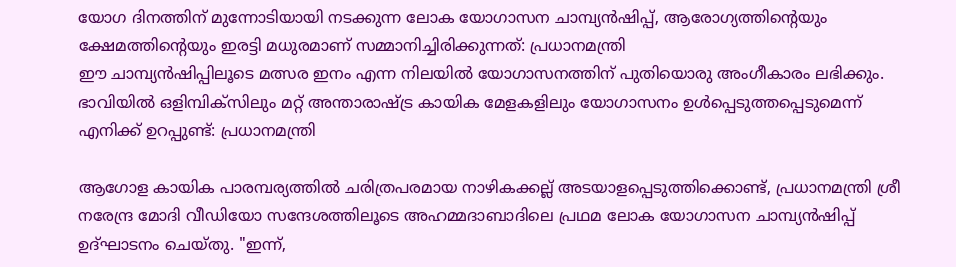യോഗ ദിനത്തിന് മുന്നോടിയായി നടക്കുന്ന ലോക യോഗാസന ചാമ്പ്യൻഷിപ്പ്, ആരോഗ്യത്തിന്റെയും ക്ഷേമത്തിന്റെയും ഇരട്ടി മധുരമാണ് സമ്മാനിച്ചിരിക്കുന്നത്: പ്രധാനമന്ത്രി
ഈ ചാമ്പ്യൻഷിപ്പിലൂടെ മത്സര ഇനം എന്ന നിലയിൽ യോഗാസനത്തിന് പുതിയൊരു അംഗീകാരം ലഭിക്കും. ഭാവിയിൽ ഒളിമ്പിക്സിലും മറ്റ് അന്താരാഷ്ട്ര കായിക മേളകളിലും യോഗാസനം ഉൾപ്പെടുത്തപ്പെടുമെന്ന് എനിക്ക് ഉറപ്പുണ്ട്: പ്രധാനമന്ത്രി

ആഗോള കായിക പാരമ്പര്യത്തിൽ ചരിത്രപരമായ നാഴികക്കല്ല് അടയാളപ്പെടുത്തിക്കൊണ്ട്, പ്രധാനമന്ത്രി ശ്രീ നരേന്ദ്ര മോദി വീഡിയോ സന്ദേശത്തിലൂടെ അഹമ്മദാബാദിലെ പ്രഥമ ലോക യോഗാസന ചാമ്പ്യൻഷിപ്പ് ഉദ്ഘാടനം ചെയ്തു. "ഇന്ന്,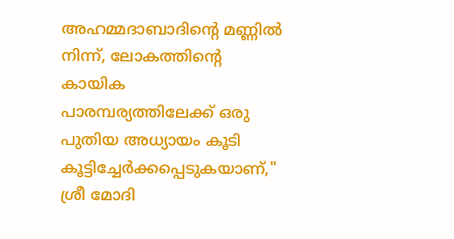അഹമ്മദാബാദിന്റെ മണ്ണിൽ നിന്ന്, ലോകത്തിന്റെ കായിക പാരമ്പര്യത്തിലേക്ക് ഒരു പുതിയ അധ്യായം കൂടി കൂട്ടിച്ചേർക്കപ്പെടുകയാണ്," ശ്രീ മോദി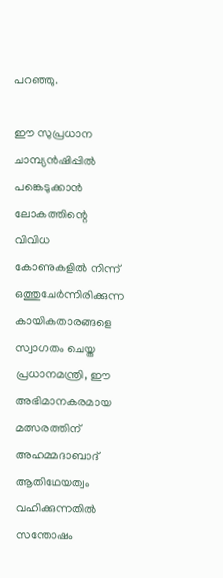പറഞ്ഞു.

ഈ സുപ്രധാന ചാമ്പ്യൻഷിപ്പിൽ പങ്കെടുക്കാൻ ലോകത്തിന്റെ വിവിധ കോണുകളിൽ നിന്ന് ഒത്തുചേർന്നിരിക്കുന്ന കായികതാരങ്ങളെ സ്വാഗതം ചെയ്ത പ്രധാനമന്ത്രി, ഈ അഭിമാനകരമായ മത്സരത്തിന് അഹമ്മദാബാദ് ആതിഥേയത്വം വഹിക്കുന്നതിൽ സന്തോഷം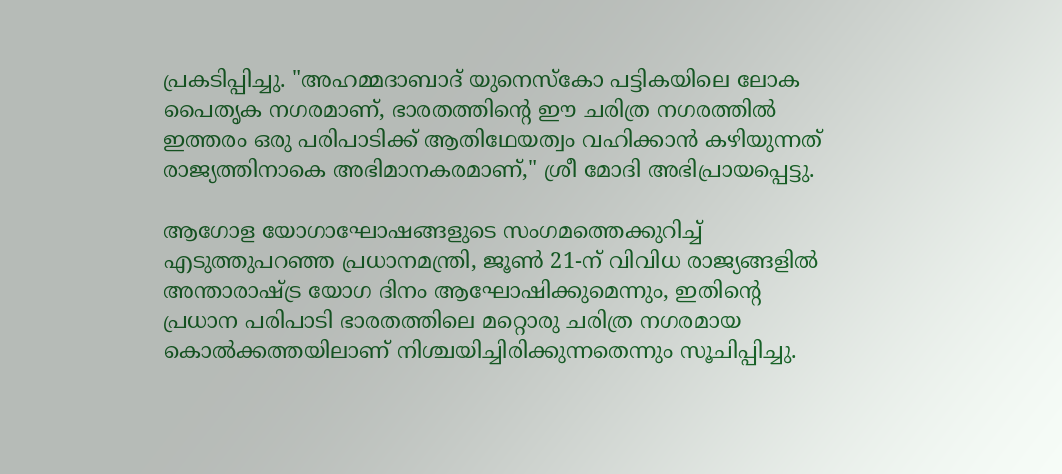പ്രകടിപ്പിച്ചു. "അഹമ്മദാബാദ് യുനെസ്കോ പട്ടികയിലെ ലോക പൈതൃക നഗരമാണ്, ഭാരതത്തിന്റെ ഈ ചരിത്ര നഗരത്തിൽ ഇത്തരം ഒരു പരിപാടിക്ക് ആതിഥേയത്വം വഹിക്കാൻ കഴിയുന്നത് രാജ്യത്തിനാകെ അഭിമാനകരമാണ്," ശ്രീ മോദി അഭിപ്രായപ്പെട്ടു.

ആഗോള യോഗാഘോഷങ്ങളുടെ സംഗമത്തെക്കുറിച്ച് എടുത്തുപറഞ്ഞ പ്രധാനമന്ത്രി, ജൂൺ 21-ന് വിവിധ രാജ്യങ്ങളിൽ അന്താരാഷ്ട്ര യോഗ ദിനം ആഘോഷിക്കുമെന്നും, ഇതിന്റെ പ്രധാന പരിപാടി ഭാരതത്തിലെ മറ്റൊരു ചരിത്ര നഗരമായ കൊൽക്കത്തയിലാണ് നിശ്ചയിച്ചിരിക്കുന്നതെന്നും സൂചിപ്പിച്ചു.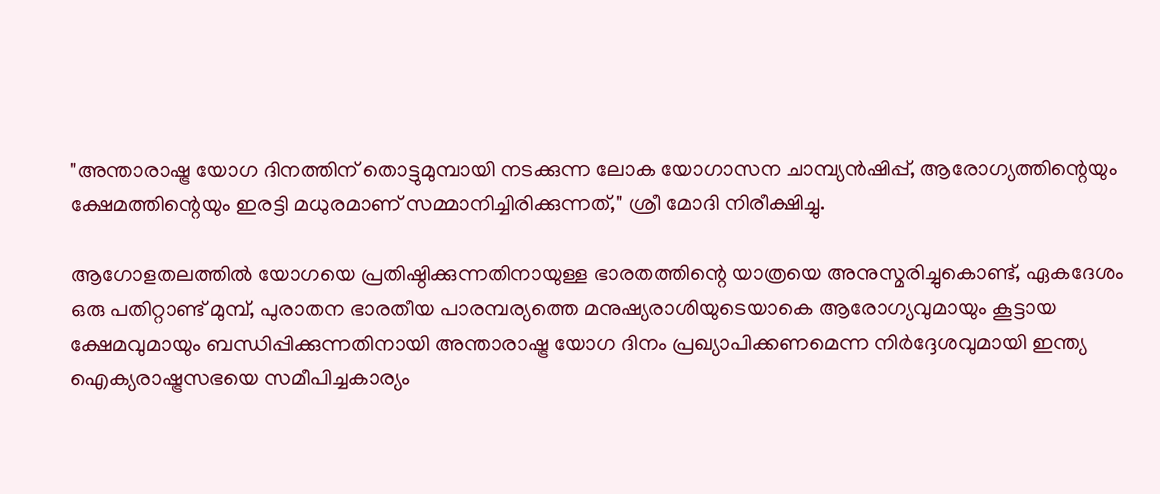"അന്താരാഷ്ട്ര യോഗ ദിനത്തിന് തൊട്ടുമുമ്പായി നടക്കുന്ന ലോക യോഗാസന ചാമ്പ്യൻഷിപ്പ്, ആരോഗ്യത്തിന്റെയും ക്ഷേമത്തിന്റെയും ഇരട്ടി മധുരമാണ് സമ്മാനിച്ചിരിക്കുന്നത്," ശ്രീ മോദി നിരീക്ഷിച്ചു.

ആഗോളതലത്തിൽ യോഗയെ പ്രതിഷ്ഠിക്കുന്നതിനായുള്ള ഭാരതത്തിന്റെ യാത്രയെ അനുസ്മരിച്ചുകൊണ്ട്, ഏകദേശം ഒരു പതിറ്റാണ്ട് മുമ്പ്, പുരാതന ഭാരതീയ പാരമ്പര്യത്തെ മനുഷ്യരാശിയുടെയാകെ ആരോഗ്യവുമായും കൂട്ടായ ക്ഷേമവുമായും ബന്ധിപ്പിക്കുന്നതിനായി അന്താരാഷ്ട്ര യോഗ ദിനം പ്രഖ്യാപിക്കണമെന്ന നിർദ്ദേശവുമായി ഇന്ത്യ ഐക്യരാഷ്ട്രസഭയെ സമീപിച്ചകാര്യം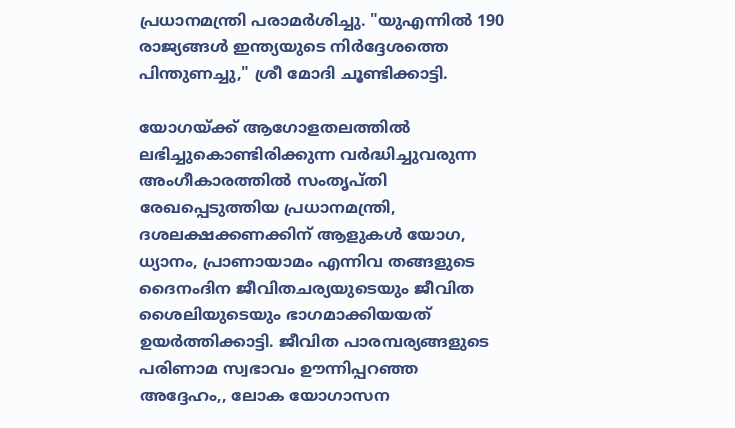പ്രധാനമന്ത്രി പരാമർശിച്ചു. "യുഎന്നിൽ 190 രാജ്യങ്ങൾ ഇന്ത്യയുടെ നിർദ്ദേശത്തെ പിന്തുണച്ചു," ശ്രീ മോദി ചൂണ്ടിക്കാട്ടി.

യോഗയ്ക്ക് ആഗോളതലത്തിൽ ലഭിച്ചുകൊണ്ടിരിക്കുന്ന വർദ്ധിച്ചുവരുന്ന അംഗീകാരത്തിൽ സംതൃപ്തി രേഖപ്പെടുത്തിയ പ്രധാനമന്ത്രി, ദശലക്ഷക്കണക്കിന് ആളുകൾ യോഗ, ധ്യാനം, പ്രാണായാമം എന്നിവ തങ്ങളുടെ ദൈനംദിന ജീവിതചര്യയുടെയും ജീവിത ശൈലിയുടെയും ഭാഗമാക്കിയയത് ഉയർത്തിക്കാട്ടി. ജീവിത പാരമ്പര്യങ്ങളുടെ പരിണാമ സ്വഭാവം ഊന്നിപ്പറഞ്ഞ അദ്ദേഹം,, ലോക യോഗാസന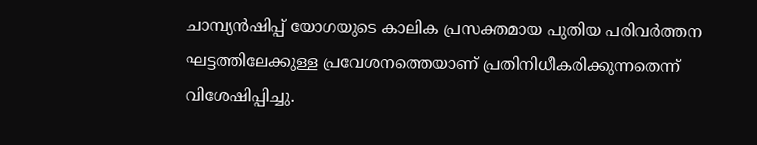ചാമ്പ്യൻഷിപ്പ് യോഗയുടെ കാലിക പ്രസക്തമായ പുതിയ പരിവർത്തന ഘട്ടത്തിലേക്കുള്ള പ്രവേശനത്തെയാണ് പ്രതിനിധീകരിക്കുന്നതെന്ന് വിശേഷിപ്പിച്ചു.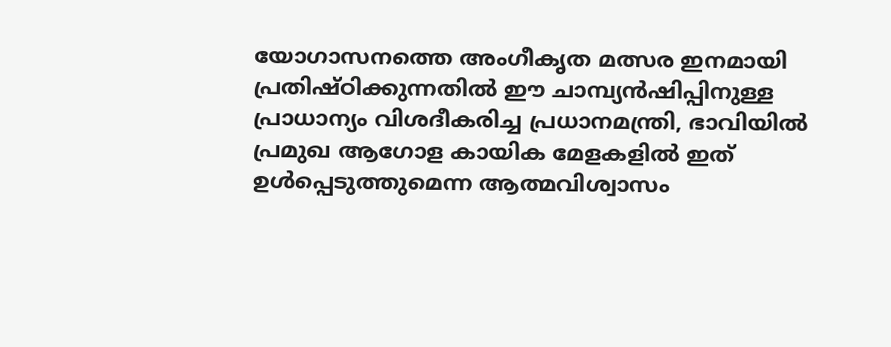യോഗാസനത്തെ അംഗീകൃത മത്സര ഇനമായി പ്രതിഷ്ഠിക്കുന്നതിൽ ഈ ചാമ്പ്യൻഷിപ്പിനുള്ള പ്രാധാന്യം വിശദീകരിച്ച പ്രധാനമന്ത്രി, ഭാവിയിൽ പ്രമുഖ ആഗോള കായിക മേളകളിൽ ഇത് ഉൾപ്പെടുത്തുമെന്ന ആത്മവിശ്വാസം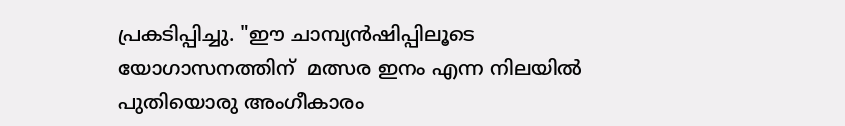പ്രകടിപ്പിച്ചു. "ഈ ചാമ്പ്യൻഷിപ്പിലൂടെ യോഗാസനത്തിന്  മത്സര ഇനം എന്ന നിലയിൽ പുതിയൊരു അംഗീകാരം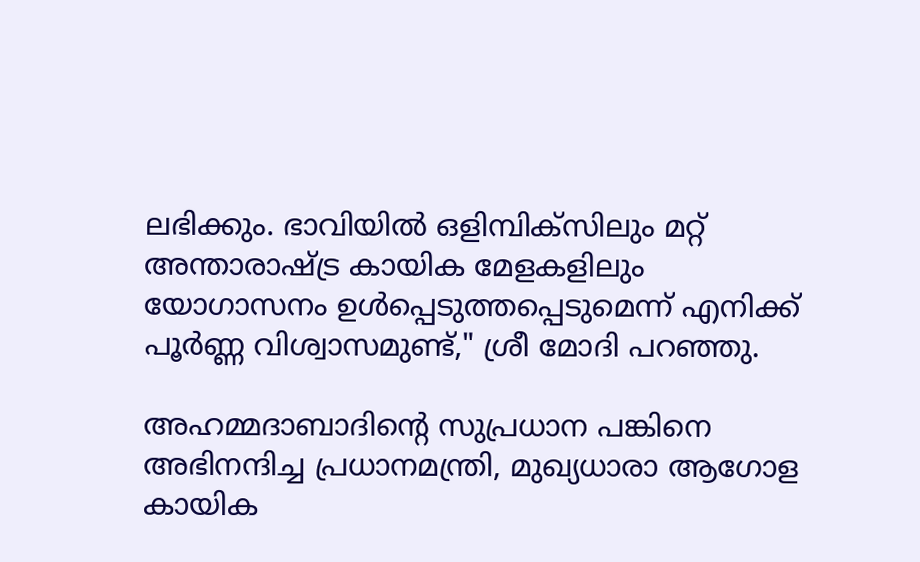ലഭിക്കും. ഭാവിയിൽ ഒളിമ്പിക്സിലും മറ്റ് അന്താരാഷ്ട്ര കായിക മേളകളിലും യോഗാസനം ഉൾപ്പെടുത്തപ്പെടുമെന്ന് എനിക്ക് പൂർണ്ണ വിശ്വാസമുണ്ട്," ശ്രീ മോദി പറഞ്ഞു.

അഹമ്മദാബാദിന്റെ സുപ്രധാന പങ്കിനെ അഭിനന്ദിച്ച പ്രധാനമന്ത്രി, മുഖ്യധാരാ ആഗോള കായിക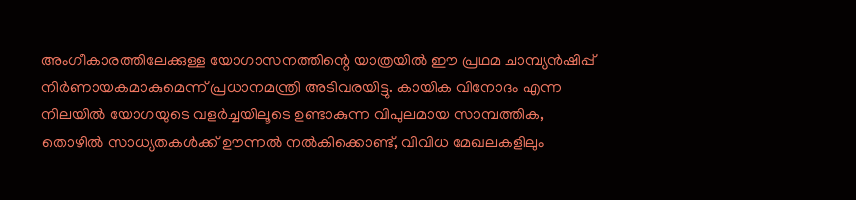അംഗീകാരത്തിലേക്കുള്ള യോഗാസനത്തിന്റെ യാത്രയിൽ ഈ പ്രഥമ ചാമ്പ്യൻഷിപ്പ് നിർണായകമാകുമെന്ന് പ്രധാനമന്ത്രി അടിവരയിട്ടു. കായിക വിനോദം എന്ന നിലയിൽ യോഗയുടെ വളർച്ചയിലൂടെ ഉണ്ടാകുന്ന വിപുലമായ സാമ്പത്തിക, തൊഴിൽ സാധ്യതകൾക്ക് ഊന്നൽ നൽകിക്കൊണ്ട്, വിവിധ മേഖലകളിലും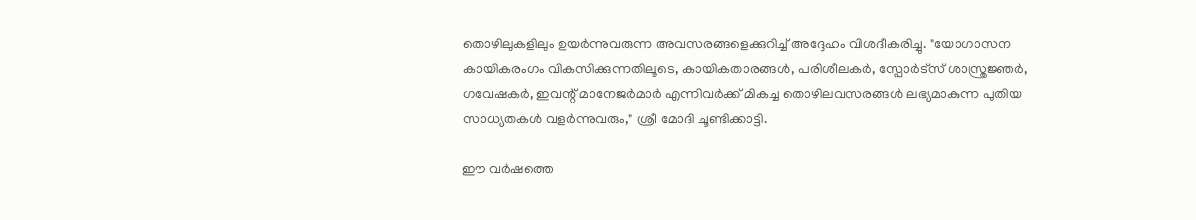തൊഴിലുകളിലും ഉയർന്നുവരുന്ന അവസരങ്ങളെക്കുറിച്ച് അദ്ദേഹം വിശദീകരിച്ചു. "യോഗാസന കായികരംഗം വികസിക്കുന്നതിലൂടെ, കായികതാരങ്ങൾ, പരിശീലകർ, സ്പോർട്സ് ശാസ്ത്രജ്ഞർ, ഗവേഷകർ, ഇവന്റ് മാനേജർമാർ എന്നിവർക്ക് മികച്ച തൊഴിലവസരങ്ങൾ ലഭ്യമാകുന്ന പുതിയ സാധ്യതകൾ വളർന്നുവരും," ശ്രീ മോദി ചൂണ്ടിക്കാട്ടി.

ഈ വർഷത്തെ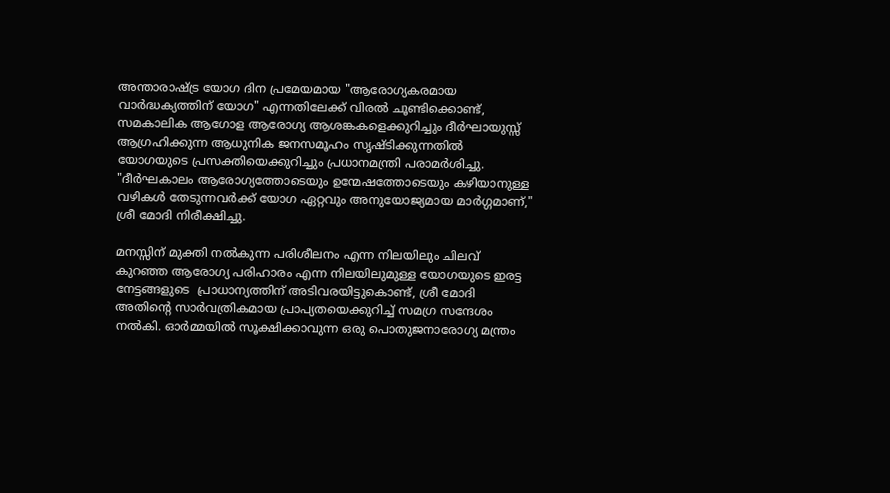അന്താരാഷ്ട്ര യോഗ ദിന പ്രമേയമായ "ആരോഗ്യകരമായ വാർദ്ധക്യത്തിന് യോഗ" എന്നതിലേക്ക് വിരൽ ചൂണ്ടിക്കൊണ്ട്,  സമകാലിക ആഗോള ആരോഗ്യ ആശങ്കകളെക്കുറിച്ചും ദീർഘായുസ്സ് ആഗ്രഹിക്കുന്ന ആധുനിക ജനസമൂഹം സൃഷ്ടിക്കുന്നതിൽ യോഗയുടെ പ്രസക്തിയെക്കുറിച്ചും പ്രധാനമന്ത്രി പരാമർശിച്ചു. "ദീർഘകാലം ആരോഗ്യത്തോടെയും ഉന്മേഷത്തോടെയും കഴിയാനുള്ള വഴികൾ തേടുന്നവർക്ക് യോഗ ഏറ്റവും അനുയോജ്യമായ മാർഗ്ഗമാണ്," ശ്രീ മോദി നിരീക്ഷിച്ചു.

മനസ്സിന് മുക്തി നൽകുന്ന പരിശീലനം എന്ന നിലയിലും ചിലവ് കുറഞ്ഞ ആരോഗ്യ പരിഹാരം എന്ന നിലയിലുമുള്ള യോഗയുടെ ഇരട്ട നേട്ടങ്ങളുടെ  പ്രാധാന്യത്തിന് അടിവരയിട്ടുകൊണ്ട്, ശ്രീ മോദി അതിന്റെ സാർവത്രികമായ പ്രാപ്യതയെക്കുറിച്ച് സമഗ്ര സന്ദേശം നൽകി. ഓർമ്മയിൽ സൂക്ഷിക്കാവുന്ന ഒരു പൊതുജനാരോഗ്യ മന്ത്രം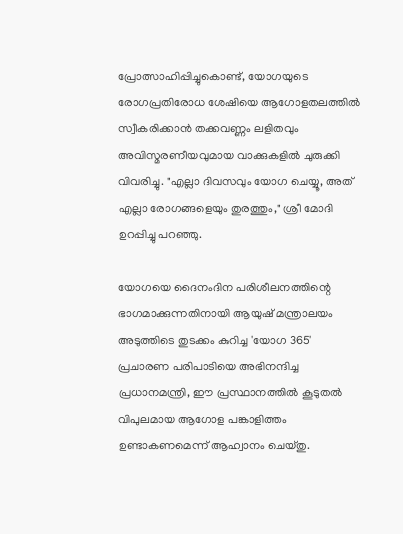പ്രോത്സാഹിപ്പിച്ചുകൊണ്ട്, യോഗയുടെ രോഗപ്രതിരോധ ശേഷിയെ ആഗോളതലത്തിൽ സ്വീകരിക്കാൻ തക്കവണ്ണം ലളിതവും അവിസ്മരണീയവുമായ വാക്കുകളിൽ ചുരുക്കി വിവരിച്ചു. "എല്ലാ ദിവസവും യോഗ ചെയ്യൂ, അത് എല്ലാ രോഗങ്ങളെയും തുരത്തും," ശ്രീ മോദി ഉറപ്പിച്ചു പറഞ്ഞു.

യോഗയെ ദൈനംദിന പരിശീലനത്തിന്റെ ഭാഗമാക്കുന്നതിനായി ആയുഷ് മന്ത്രാലയം അടുത്തിടെ തുടക്കം കുറിച്ച 'യോഗ 365' പ്രചാരണ പരിപാടിയെ അഭിനന്ദിച്ച പ്രധാനമന്ത്രി, ഈ പ്രസ്ഥാനത്തിൽ കൂടുതൽ വിപുലമായ ആഗോള പങ്കാളിത്തം ഉണ്ടാകണമെന്ന് ആഹ്വാനം ചെയ്തു.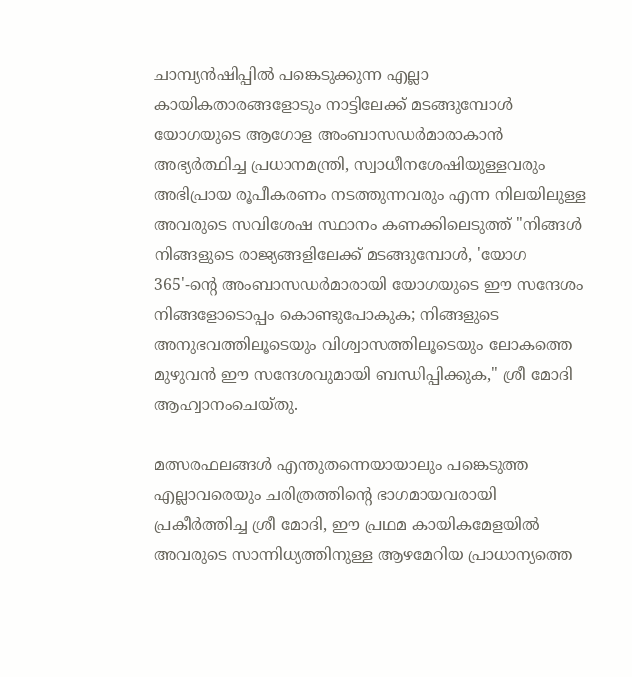ചാമ്പ്യൻഷിപ്പിൽ പങ്കെടുക്കുന്ന എല്ലാ കായികതാരങ്ങളോടും നാട്ടിലേക്ക് മടങ്ങുമ്പോൾ യോഗയുടെ ആഗോള അംബാസഡർമാരാകാൻ അഭ്യർത്ഥിച്ച പ്രധാനമന്ത്രി, സ്വാധീനശേഷിയുള്ളവരും അഭിപ്രായ രൂപീകരണം നടത്തുന്നവരും എന്ന നിലയിലുള്ള അവരുടെ സവിശേഷ സ്ഥാനം കണക്കിലെടുത്ത് "നിങ്ങൾ നിങ്ങളുടെ രാജ്യങ്ങളിലേക്ക് മടങ്ങുമ്പോൾ, 'യോഗ 365'-ന്റെ അംബാസഡർമാരായി യോഗയുടെ ഈ സന്ദേശം നിങ്ങളോടൊപ്പം കൊണ്ടുപോകുക; നിങ്ങളുടെ അനുഭവത്തിലൂടെയും വിശ്വാസത്തിലൂടെയും ലോകത്തെ മുഴുവൻ ഈ സന്ദേശവുമായി ബന്ധിപ്പിക്കുക," ശ്രീ മോദി ആഹ്വാനംചെയ്തു.

മത്സരഫലങ്ങൾ എന്തുതന്നെയായാലും പങ്കെടുത്ത എല്ലാവരെയും ചരിത്രത്തിന്റെ ഭാഗമായവരായി പ്രകീർത്തിച്ച ശ്രീ മോദി, ഈ പ്രഥമ കായികമേളയിൽ അവരുടെ സാന്നിധ്യത്തിനുള്ള ആഴമേറിയ പ്രാധാന്യത്തെ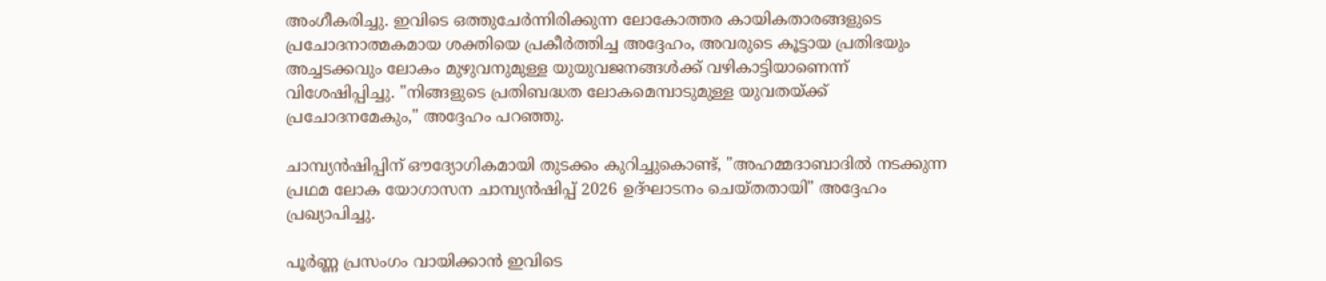അംഗീകരിച്ചു. ഇവിടെ ഒത്തുചേർന്നിരിക്കുന്ന ലോകോത്തര കായികതാരങ്ങളുടെ പ്രചോദനാത്മകമായ ശക്തിയെ പ്രകീർത്തിച്ച അദ്ദേഹം, അവരുടെ കൂട്ടായ പ്രതിഭയും അച്ചടക്കവും ലോകം മുഴുവനുമുള്ള യുയുവജനങ്ങൾക്ക്‌ വഴികാട്ടിയാണെന്ന് വിശേഷിപ്പിച്ചു. "നിങ്ങളുടെ പ്രതിബദ്ധത ലോകമെമ്പാടുമുള്ള യുവതയ്ക്ക് പ്രചോദനമേകും," അദ്ദേഹം പറഞ്ഞു.

ചാമ്പ്യൻഷിപ്പിന് ഔദ്യോഗികമായി തുടക്കം കുറിച്ചുകൊണ്ട്, "അഹമ്മദാബാദിൽ നടക്കുന്ന പ്രഥമ ലോക യോഗാസന ചാമ്പ്യൻഷിപ്പ് 2026 ഉദ്ഘാടനം ചെയ്തതായി" അദ്ദേഹം പ്രഖ്യാപിച്ചു.

പൂർണ്ണ പ്രസംഗം വായിക്കാൻ ഇവിടെ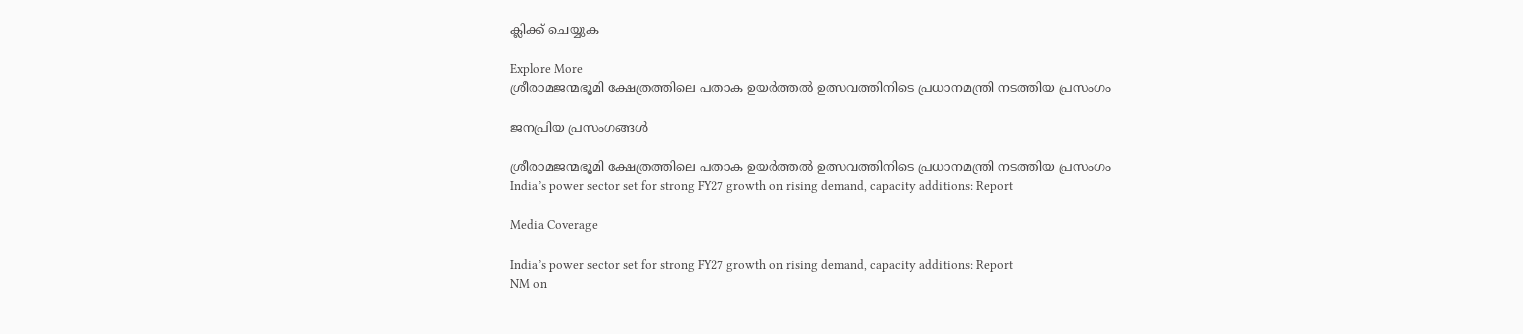ക്ലിക്ക് ചെയ്യുക

Explore More
ശ്രീരാമജന്മഭൂമി ക്ഷേത്രത്തിലെ പതാക ഉയർത്തൽ ഉത്സവത്തിനിടെ പ്രധാനമന്ത്രി നടത്തിയ പ്രസംഗം

ജനപ്രിയ പ്രസംഗങ്ങൾ

ശ്രീരാമജന്മഭൂമി ക്ഷേത്രത്തിലെ പതാക ഉയർത്തൽ ഉത്സവത്തിനിടെ പ്രധാനമന്ത്രി നടത്തിയ പ്രസംഗം
India’s power sector set for strong FY27 growth on rising demand, capacity additions: Report

Media Coverage

India’s power sector set for strong FY27 growth on rising demand, capacity additions: Report
NM on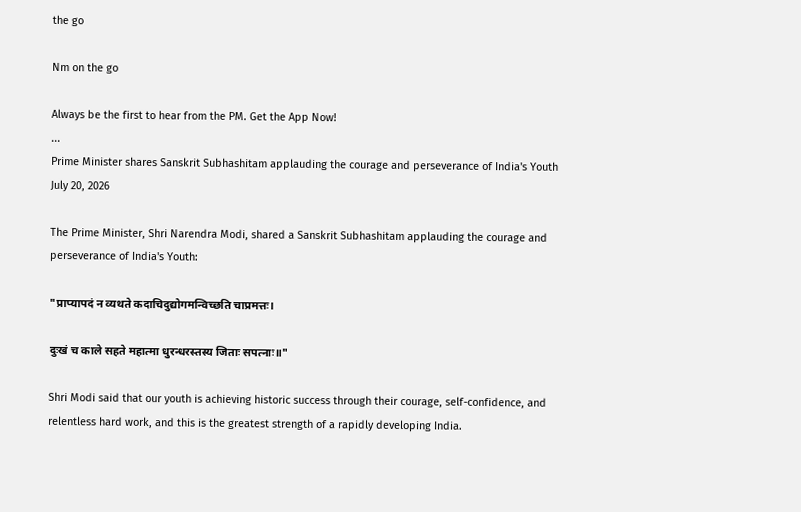the go

Nm on the go

Always be the first to hear from the PM. Get the App Now!
...
Prime Minister shares Sanskrit Subhashitam applauding the courage and perseverance of India's Youth
July 20, 2026

The Prime Minister, Shri Narendra Modi, shared a Sanskrit Subhashitam applauding the courage and perseverance of India's Youth:

"प्राप्यापदं न व्यथते कदाचिदुद्योगमन्विच्छति चाप्रमत्तः।

दुःखं च काले सहते महात्मा धुरन्धरस्तस्य जिताः सपत्नाः॥"

Shri Modi said that our youth is achieving historic success through their courage, self-confidence, and relentless hard work, and this is the greatest strength of a rapidly developing India.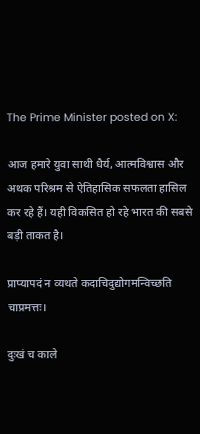The Prime Minister posted on X:

आज हमारे युवा साथी धैर्य, आत्मविश्वास और अथक परिश्रम से ऐतिहासिक सफलता हासिल कर रहे हैं। यही विकसित हो रहे भारत की सबसे बड़ी ताकत है।

प्राप्यापदं न व्यथते कदाचिदुद्योगमन्विच्छति चाप्रमत्तः।

दुःखं च काले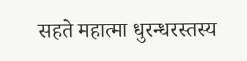सहते महात्मा धुरन्धरस्तस्य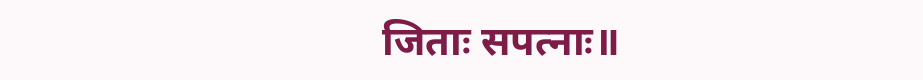जिताः सपत्नाः॥